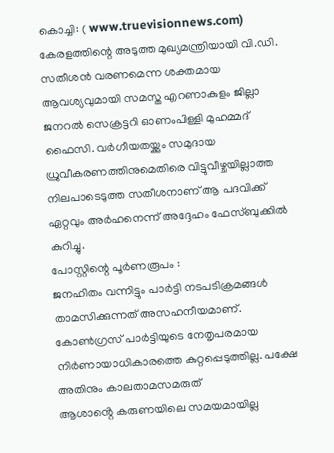കൊച്ചി: ( www.truevisionnews.com) കേരളത്തിന്റെ അടുത്ത മുഖ്യമന്ത്രിയായി വി.ഡി. സതീശൻ വരണമെന്ന ശക്തമായ ആവശ്യവുമായി സമസ്ത എറണാകുളം ജില്ലാ ജനറൽ സെക്രട്ടറി ഓണംപിള്ളി മുഹമ്മദ് ഫൈസി. വർഗീയതയ്ക്കും സമുദായ ധ്രുവീകരണത്തിനുമെതിരെ വിട്ടുവീഴ്ചയില്ലാത്ത നിലപാടെടുത്ത സതീശനാണ് ആ പദവിക്ക് ഏറ്റവും അർഹനെന്ന് അദ്ദേഹം ഫേസ്ബുക്കിൽ കുറിച്ചു.
പോസ്റ്റിന്റെ പൂർണരൂപം :
ജനഹിതം വന്നിട്ടും പാർട്ടി നടപടിക്രമങ്ങൾ താമസിക്കുന്നത് അസഹനീയമാണ്. കോൺഗ്രസ് പാർട്ടിയുടെ നേതൃപരമായ നിർണായാധികാരത്തെ കുറ്റപ്പെടുത്തില്ല. പക്ഷേ അതിനും കാലതാമസമരുത്
ആശാൻ്റെ കരുണയിലെ സമയമായില്ല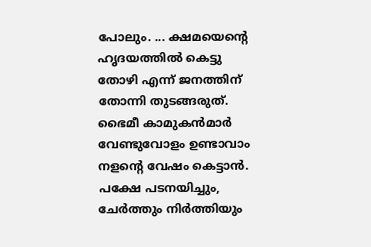പോലും. ... ക്ഷമയെൻ്റെ ഹൃദയത്തിൽ കെട്ടു തോഴി എന്ന് ജനത്തിന് തോന്നി തുടങ്ങരുത്.
ഭൈമീ കാമുകൻമാർ വേണ്ടുവോളം ഉണ്ടാവാം നളൻ്റെ വേഷം കെട്ടാൻ. പക്ഷേ പടനയിച്ചും, ചേർത്തും നിർത്തിയും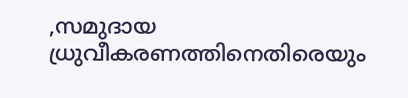,സമുദായ ധ്രുവീകരണത്തിനെതിരെയും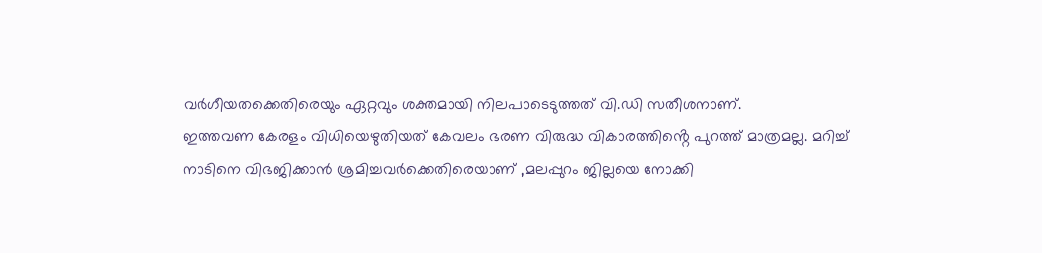വർഗീയതക്കെതിരെയും ഏറ്റവും ശക്തമായി നിലപാടെടുത്തത് വി.ഡി സതീശനാണ്.
ഇത്തവണ കേരളം വിധിയെഴുതിയത് കേവലം ഭരണ വിരുദ്ധ വികാരത്തിൻ്റെ പുറത്ത് മാത്രമല്ല. മറിച്ച് നാടിനെ വിഭജിക്കാൻ ശ്രമിച്ചവർക്കെതിരെയാണ് ,മലപ്പുറം ജില്ലയെ നോക്കി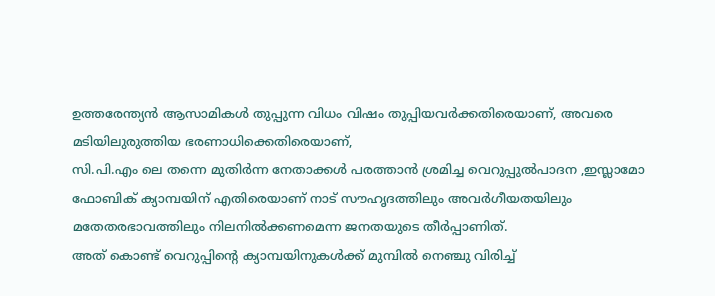ഉത്തരേന്ത്യൻ ആസാമികൾ തുപ്പുന്ന വിധം വിഷം തുപ്പിയവർക്കതിരെയാണ്, അവരെ മടിയിലുരുത്തിയ ഭരണാധിക്കെതിരെയാണ്,
സി.പി.എം ലെ തന്നെ മുതിർന്ന നേതാക്കൾ പരത്താൻ ശ്രമിച്ച വെറുപ്പുൽപാദന ,ഇസ്ലാമോ ഫോബിക് ക്യാമ്പയിന് എതിരെയാണ് നാട് സൗഹൃദത്തിലും അവർഗീയതയിലും മതേതരഭാവത്തിലും നിലനിൽക്കണമെന്ന ജനതയുടെ തീർപ്പാണിത്.
അത് കൊണ്ട് വെറുപ്പിൻ്റെ ക്യാമ്പയിനുകൾക്ക് മുമ്പിൽ നെഞ്ചു വിരിച്ച്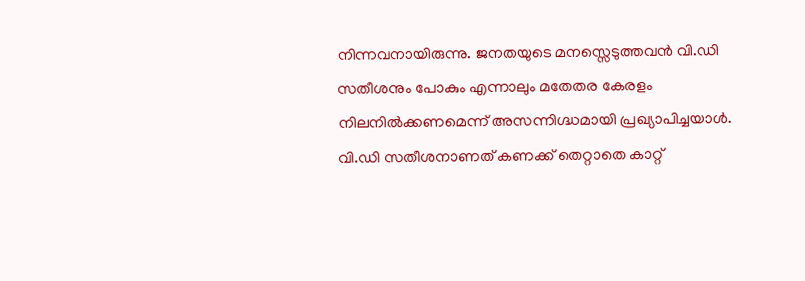നിന്നവനായിരുന്നു. ജനതയുടെ മനസ്സെടുത്തവൻ വി.ഡി സതീശനും പോകും എന്നാലും മതേതര കേരളം നിലനിൽക്കണമെന്ന് അസന്നിഗ്ദ്ധമായി പ്രഖ്യാപിച്ചയാൾ.
വി.ഡി സതീശനാണത് കണക്ക് തെറ്റാതെ കാറ്റ്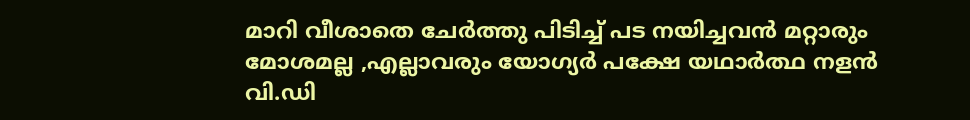മാറി വീശാതെ ചേർത്തു പിടിച്ച് പട നയിച്ചവൻ മറ്റാരും മോശമല്ല ,എല്ലാവരും യോഗ്യർ പക്ഷേ യഥാർത്ഥ നളൻ വി.ഡി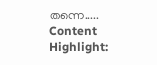തന്നെ.....
Content Highlight: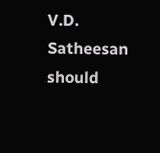V.D. Satheesan should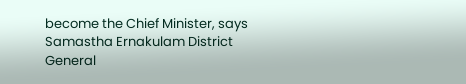become the Chief Minister, says Samastha Ernakulam District General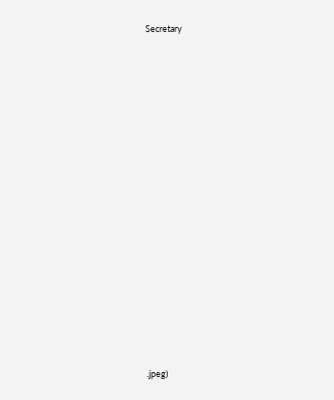Secretary


























.jpeg)